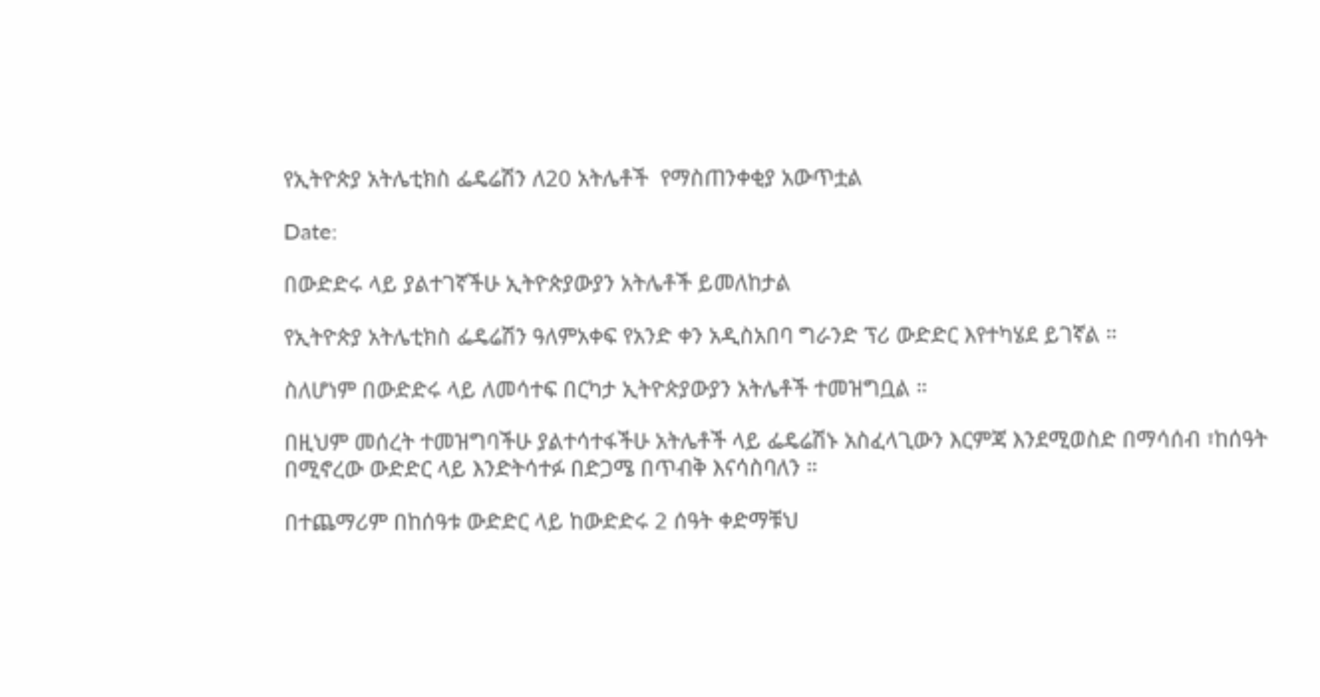የኢትዮጵያ አትሌቲክስ ፌዴሬሽን ለ20 አትሌቶች  የማስጠንቀቂያ አውጥቷል

Date:

በውድድሩ ላይ ያልተገኛችሁ ኢትዮጵያውያን አትሌቶች ይመለከታል

የኢትዮጵያ አትሌቲክስ ፌዴሬሽን ዓለምአቀፍ የአንድ ቀን አዲስአበባ ግራንድ ፕሪ ውድድር እየተካሄደ ይገኛል ።

ስለሆነም በውድድሩ ላይ ለመሳተፍ በርካታ ኢትዮጵያውያን አትሌቶች ተመዝግቧል ።

በዚህም መሰረት ተመዝግባችሁ ያልተሳተፋችሁ አትሌቶች ላይ ፌዴሬሽኑ አስፈላጊውን እርምጃ እንደሚወስድ በማሳሰብ ፣ከሰዓት በሚኖረው ውድድር ላይ እንድትሳተፉ በድጋሜ በጥብቅ እናሳስባለን ።

በተጨማሪም በከሰዓቱ ውድድር ላይ ከውድድሩ 2 ሰዓት ቀድማቹህ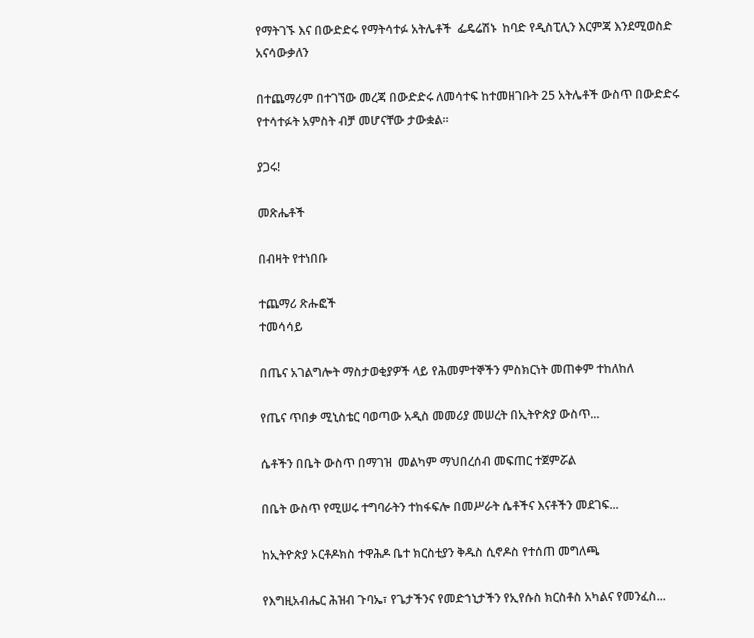የማትገኙ እና በውድድሩ የማትሳተፉ አትሌቶች  ፌዴሬሽኑ  ከባድ የዲስፒሊን እርምጃ እንደሚወስድ አናሳውቃለን

በተጨማሪም በተገኘው መረጃ በውድድሩ ለመሳተፍ ከተመዘገቡት 25 አትሌቶች ውስጥ በውድድሩ የተሳተፉት አምስት ብቻ መሆናቸው ታውቋል።

ያጋሩ!

መጽሔቶች

በብዛት የተነበቡ

ተጨማሪ ጽሑፎች
ተመሳሳይ

በጤና አገልግሎት ማስታወቂያዎች ላይ የሕመምተኞችን ምስክርነት መጠቀም ተከለከለ

የጤና ጥበቃ ሚኒስቴር ባወጣው አዲስ መመሪያ መሠረት በኢትዮጵያ ውስጥ...

ሴቶችን በቤት ውስጥ በማገዝ  መልካም ማህበረሰብ መፍጠር ተጀምሯል

በቤት ውስጥ የሚሠሩ ተግባራትን ተከፋፍሎ በመሥራት ሴቶችና እናቶችን መደገፍ...

ከኢትዮጵያ ኦርቶዶክስ ተዋሕዶ ቤተ ክርስቲያን ቅዱስ ሲኖዶስ የተሰጠ መግለጫ

የእግዚአብሔር ሕዝብ ጉባኤ፣ የጌታችንና የመድኀኒታችን የኢየሱስ ክርስቶስ አካልና የመንፈስ...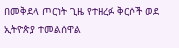በመቅደላ ጦርነት ጊዜ የተዘረፉ ቅርሶች ወደ ኢትዮጵያ ተመልሰዋል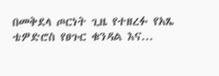በመቅደላ ጦርነት ጊዜ የተዘረፉ የአጼ ቴዎድሮስ የፀጉር ቁንዳል እና...